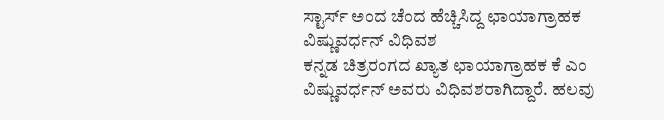ಸ್ಟಾರ್ಸ್ ಅಂದ ಚೆಂದ ಹೆಚ್ಚಿಸಿದ್ದ ಛಾಯಾಗ್ರಾಹಕ ವಿಷ್ಣುವರ್ಧನ್ ವಿಧಿವಶ
ಕನ್ನಡ ಚಿತ್ರರಂಗದ ಖ್ಯಾತ ಛಾಯಾಗ್ರಾಹಕ ಕೆ ಎಂ ವಿಷ್ಣುವರ್ಧನ್ ಅವರು ವಿಧಿವಶರಾಗಿದ್ದಾರೆ. ಹಲವು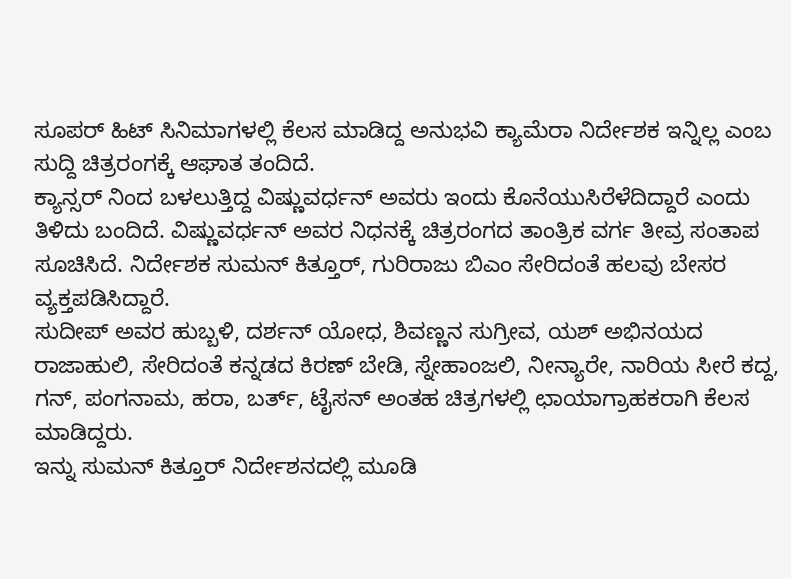ಸೂಪರ್ ಹಿಟ್ ಸಿನಿಮಾಗಳಲ್ಲಿ ಕೆಲಸ ಮಾಡಿದ್ದ ಅನುಭವಿ ಕ್ಯಾಮೆರಾ ನಿರ್ದೇಶಕ ಇನ್ನಿಲ್ಲ ಎಂಬ ಸುದ್ದಿ ಚಿತ್ರರಂಗಕ್ಕೆ ಆಘಾತ ತಂದಿದೆ.
ಕ್ಯಾನ್ಸರ್ ನಿಂದ ಬಳಲುತ್ತಿದ್ದ ವಿಷ್ಣುವರ್ಧನ್ ಅವರು ಇಂದು ಕೊನೆಯುಸಿರೆಳೆದಿದ್ದಾರೆ ಎಂದು ತಿಳಿದು ಬಂದಿದೆ. ವಿಷ್ಣುವರ್ಧನ್ ಅವರ ನಿಧನಕ್ಕೆ ಚಿತ್ರರಂಗದ ತಾಂತ್ರಿಕ ವರ್ಗ ತೀವ್ರ ಸಂತಾಪ ಸೂಚಿಸಿದೆ. ನಿರ್ದೇಶಕ ಸುಮನ್ ಕಿತ್ತೂರ್, ಗುರಿರಾಜು ಬಿಎಂ ಸೇರಿದಂತೆ ಹಲವು ಬೇಸರ ವ್ಯಕ್ತಪಡಿಸಿದ್ದಾರೆ.
ಸುದೀಪ್ ಅವರ ಹುಬ್ಬಳಿ, ದರ್ಶನ್ ಯೋಧ, ಶಿವಣ್ಣನ ಸುಗ್ರೀವ, ಯಶ್ ಅಭಿನಯದ ರಾಜಾಹುಲಿ, ಸೇರಿದಂತೆ ಕನ್ನಡದ ಕಿರಣ್ ಬೇಡಿ, ಸ್ನೇಹಾಂಜಲಿ, ನೀನ್ಯಾರೇ, ನಾರಿಯ ಸೀರೆ ಕದ್ದ, ಗನ್, ಪಂಗನಾಮ, ಹರಾ, ಬರ್ತ್, ಟೈಸನ್ ಅಂತಹ ಚಿತ್ರಗಳಲ್ಲಿ ಛಾಯಾಗ್ರಾಹಕರಾಗಿ ಕೆಲಸ ಮಾಡಿದ್ದರು.
ಇನ್ನು ಸುಮನ್ ಕಿತ್ತೂರ್ ನಿರ್ದೇಶನದಲ್ಲಿ ಮೂಡಿ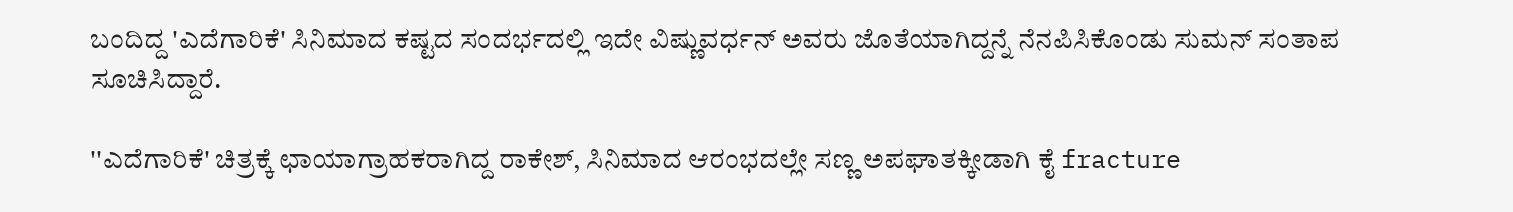ಬಂದಿದ್ದ 'ಎದೆಗಾರಿಕೆ' ಸಿನಿಮಾದ ಕಷ್ಟದ ಸಂದರ್ಭದಲ್ಲಿ ಇದೇ ವಿಷ್ಣುವರ್ಧನ್ ಅವರು ಜೊತೆಯಾಗಿದ್ದನ್ನೆ ನೆನಪಿಸಿಕೊಂಡು ಸುಮನ್ ಸಂತಾಪ ಸೂಚಿಸಿದ್ದಾರೆ.

''ಎದೆಗಾರಿಕೆ' ಚಿತ್ರಕ್ಕೆ ಛಾಯಾಗ್ರಾಹಕರಾಗಿದ್ದ ರಾಕೇಶ್, ಸಿನಿಮಾದ ಆರಂಭದಲ್ಲೇ ಸಣ್ಣ ಅಪಘಾತಕ್ಕೀಡಾಗಿ ಕೈ fracture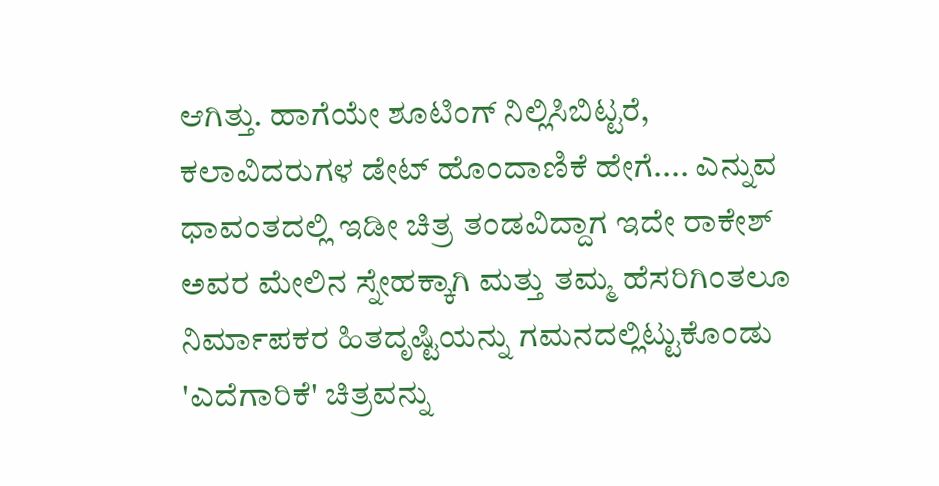ಆಗಿತ್ತು. ಹಾಗೆಯೇ ಶೂಟಿಂಗ್ ನಿಲ್ಲಿಸಿಬಿಟ್ಟರೆ, ಕಲಾವಿದರುಗಳ ಡೇಟ್ ಹೊಂದಾಣಿಕೆ ಹೇಗೆ.... ಎನ್ನುವ ಧಾವಂತದಲ್ಲಿ ಇಡೀ ಚಿತ್ರ ತಂಡವಿದ್ದಾಗ ಇದೇ ರಾಕೇಶ್ ಅವರ ಮೇಲಿನ ಸ್ನೇಹಕ್ಕಾಗಿ ಮತ್ತು ತಮ್ಮ ಹೆಸರಿಗಿಂತಲೂ ನಿರ್ಮಾಪಕರ ಹಿತದೃಷ್ಟಿಯನ್ನು ಗಮನದಲ್ಲಿಟ್ಟುಕೊಂಡು 'ಎದೆಗಾರಿಕೆ' ಚಿತ್ರವನ್ನು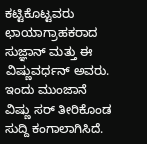ಕಟ್ಟಿಕೊಟ್ಟವರು ಛಾಯಾಗ್ರಾಹಕರಾದ ಸುಜ್ಞಾನ್ ಮತ್ತು ಈ ವಿಷ್ಣುವರ್ಧನ್ ಅವರು.
ಇಂದು ಮುಂಜಾನೆ ವಿಷ್ಣು ಸರ್ ತೀರಿಕೊಂಡ ಸುದ್ದಿ ಕಂಗಾಲಾಗಿಸಿದೆ.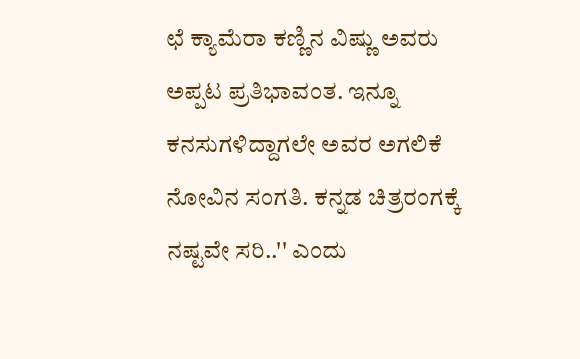ಛೆ ಕ್ಯಾಮೆರಾ ಕಣ್ಣಿನ ವಿಷ್ಣು ಅವರು ಅಪ್ಪಟ ಪ್ರತಿಭಾವಂತ. ಇನ್ನೂ ಕನಸುಗಳಿದ್ದಾಗಲೇ ಅವರ ಅಗಲಿಕೆ ನೋವಿನ ಸಂಗತಿ. ಕನ್ನಡ ಚಿತ್ರರಂಗಕ್ಕೆ ನಷ್ಟವೇ ಸರಿ..'' ಎಂದು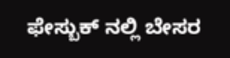ಫೇಸ್ಬುಕ್ ನಲ್ಲಿ ಬೇಸರ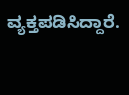ವ್ಯಕ್ತಪಡಿಸಿದ್ದಾರೆ.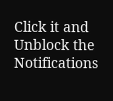Click it and Unblock the Notifications